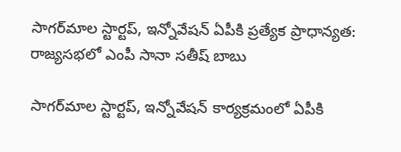సాగర్‌మాల స్టార్టప్, ఇన్నోవేషన్ ఏపీకి ప్రత్యేక ప్రాధాన్యత: రాజ్యసభలో ఎంపీ సానా సతీష్ బాబు

సాగర్‌మాల స్టార్టప్, ఇన్నోవేషన్ కార్యక్రమంలో ఏపీకి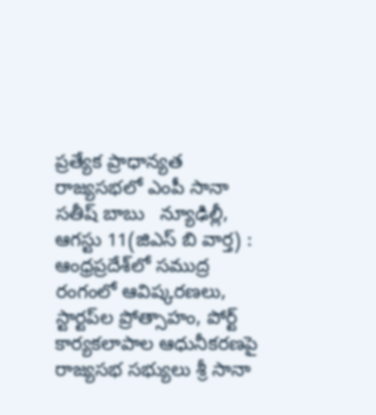ప్రత్యేక ప్రాధాన్యత  రాజ్యసభలో ఎంపీ సానా సతీష్ బాబు   న్యూఢిల్లీ, ఆగస్టు 11(జిఎస్ బి వార్త) : ఆంధ్రప్రదేశ్‌లో సముద్ర రంగంలో ఆవిష్కరణలు, స్టార్టప్‌ల ప్రోత్సాహం, పోర్ట్ కార్యకలాపాల ఆధునీకరణపై రాజ్యసభ సభ్యులు శ్రీ సానా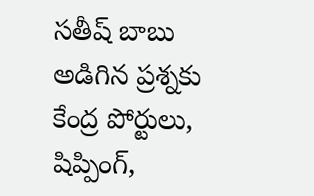సతీష్ బాబు అడిగిన ప్రశ్నకు కేంద్ర పోర్టులు, షిప్పింగ్,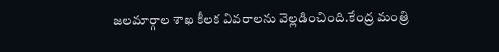జలమార్గాల శాఖ కీలక వివరాలను వెల్లడించింది.కేంద్ర మంత్రి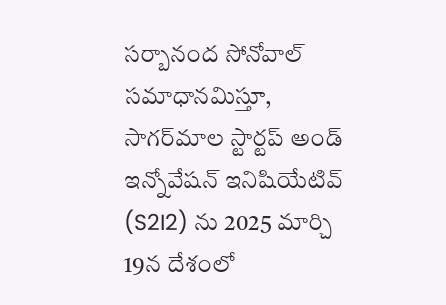సర్బానంద సోనోవాల్ సమాధానమిస్తూ, సాగర్‌మాల స్టార్టప్ అండ్ ఇన్నోవేషన్ ఇనిషియేటివ్ (S2I2) ను 2025 మార్చి 19న దేశంలో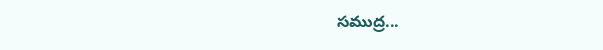సముద్ర...